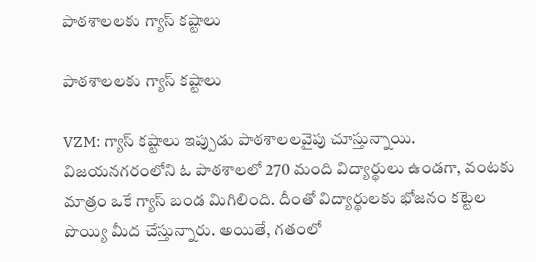పాఠశాలలకు గ్యాస్ కష్టాలు

పాఠశాలలకు గ్యాస్ కష్టాలు

VZM: గ్యాస్ కష్టాలు ఇప్పుడు పాఠశాలలవైపు చూస్తున్నాయి. విజయనగరంలోని ఓ పాఠశాలలో 270 మంది విద్యార్థులు ఉండగా, వంటకు మాత్రం ఒకే గ్యాస్ బండ మిగిలింది. దీంతో విద్యార్థులకు భోజనం కట్టెల పొయ్యి మీద చేస్తున్నారు. అయితే, గతంలో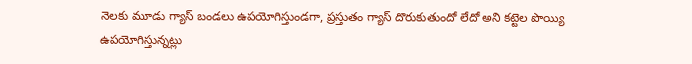నెలకు మూడు గ్యాస్ బండలు ఉపయోగిస్తుండగా, ప్రస్తుతం గ్యాస్ దొరుకుతుందో లేదో అని కట్టెల పొయ్యి ఉపయోగిస్తున్నట్లు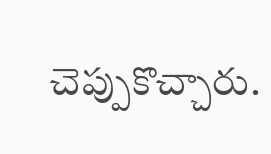చెప్పుకొచ్చారు.